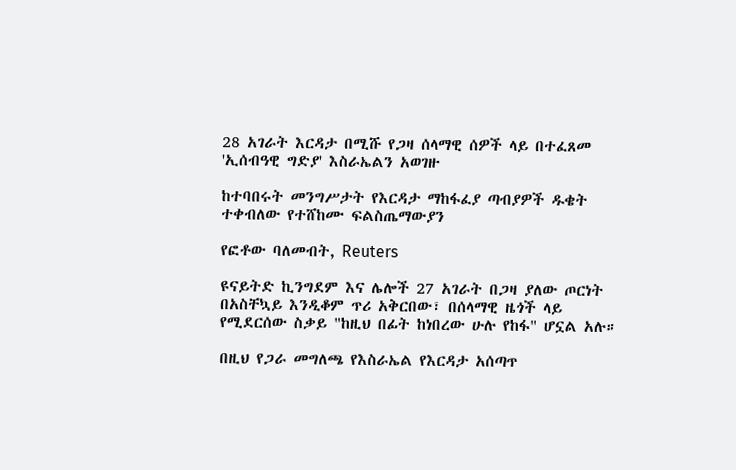28 አገራት እርዳታ በሚሹ የጋዛ ሰላማዊ ሰዎች ላይ በተፈጸመ 'ኢሰብዓዊ ግድያ' እስራኤልን አወገዙ

ከተባበሩት መንግሥታት የእርዳታ ማከፋፈያ ጣብያዎች ዱቄት ተቀብለው የተሸከሙ ፍልስጤማውያን

የፎቶው ባለመብት, Reuters

ዩናይትድ ኪንግደም እና ሌሎች 27 አገራት በጋዛ ያለው ጦርነት በአስቸኳይ እንዲቆም ጥሪ አቅርበው፣ በሰላማዊ ዜጎች ላይ የሚደርሰው ስቃይ "ከዚህ በፊት ከነበረው ሁሉ የከፋ" ሆኗል አሉ።

በዚህ የጋራ መግለጫ የእስራኤል የእርዳታ አሰጣጥ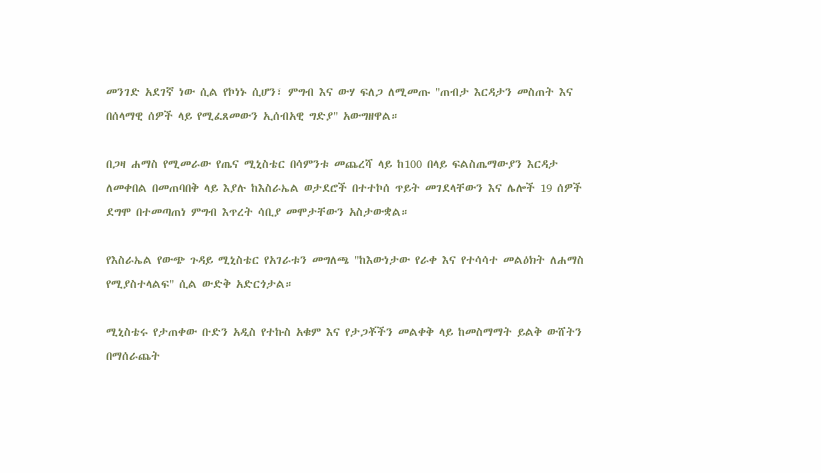መንገድ አደገኛ ነው ሲል የኮነኑ ሲሆን፣ ምግብ እና ውሃ ፍለጋ ለሚመጡ "ጠብታ እርዳታን መስጠት እና በሰላማዊ ሰዎች ላይ የሚፈጸመውን ኢሰብአዊ ግድያ" አውግዘዋል።

በጋዛ ሐማስ የሚመራው የጤና ሚኒስቴር በሳምንቱ መጨረሻ ላይ ከ100 በላይ ፍልስጤማውያን እርዳታ ለመቀበል በመጠባበቅ ላይ እያሉ ከእስራኤል ወታደሮች በተተኮሰ ጥይት መገደላቸውን እና ሌሎች 19 ሰዎች ደግሞ በተመጣጠነ ምግብ እጥረት ሳቢያ መሞታቸውን አስታውቋል።

የእስራኤል የውጭ ጉዳይ ሚኒስቴር የአገራቱን መግለጫ "ከእውነታው የራቀ እና የተሳሳተ መልዕክት ለሐማስ የሚያስተላልፍ" ሲል ውድቅ አድርጎታል።

ሚኒስቴሩ የታጠቀው ቡድን አዲስ የተኩስ አቁም እና የታጋቾችን መልቀቅ ላይ ከመስማማት ይልቅ ውሸትን በማሰራጨት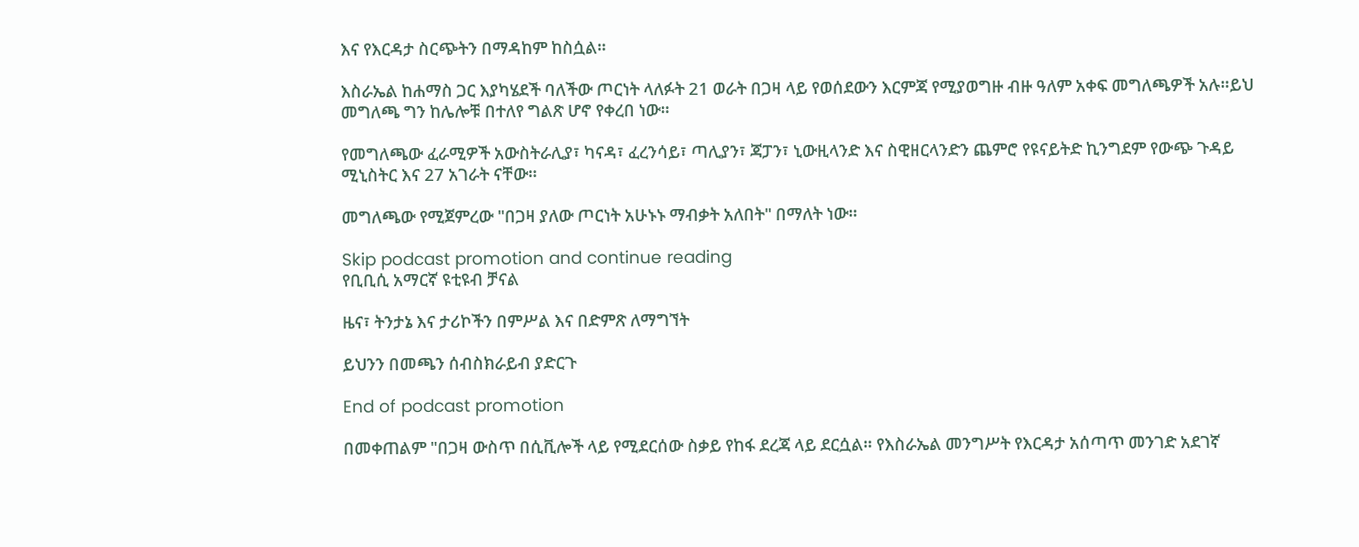እና የእርዳታ ስርጭትን በማዳከም ከስሷል።

እስራኤል ከሐማስ ጋር እያካሄደች ባለችው ጦርነት ላለፉት 21 ወራት በጋዛ ላይ የወሰደውን እርምጃ የሚያወግዙ ብዙ ዓለም አቀፍ መግለጫዎች አሉ።ይህ መግለጫ ግን ከሌሎቹ በተለየ ግልጽ ሆኖ የቀረበ ነው።

የመግለጫው ፈራሚዎች አውስትራሊያ፣ ካናዳ፣ ፈረንሳይ፣ ጣሊያን፣ ጃፓን፣ ኒውዚላንድ እና ስዊዘርላንድን ጨምሮ የዩናይትድ ኪንግደም የውጭ ጉዳይ ሚኒስትር እና 27 አገራት ናቸው።

መግለጫው የሚጀምረው "በጋዛ ያለው ጦርነት አሁኑኑ ማብቃት አለበት" በማለት ነው።

Skip podcast promotion and continue reading
የቢቢሲ አማርኛ ዩቲዩብ ቻናል

ዜና፣ ትንታኔ እና ታሪኮችን በምሥል እና በድምጽ ለማግኘት

ይህንን በመጫን ሰብስክራይብ ያድርጉ

End of podcast promotion

በመቀጠልም "በጋዛ ውስጥ በሲቪሎች ላይ የሚደርሰው ስቃይ የከፋ ደረጃ ላይ ደርሷል። የእስራኤል መንግሥት የእርዳታ አሰጣጥ መንገድ አደገኛ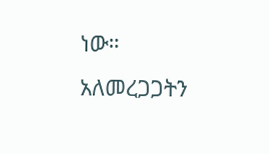ነው። አለመረጋጋትን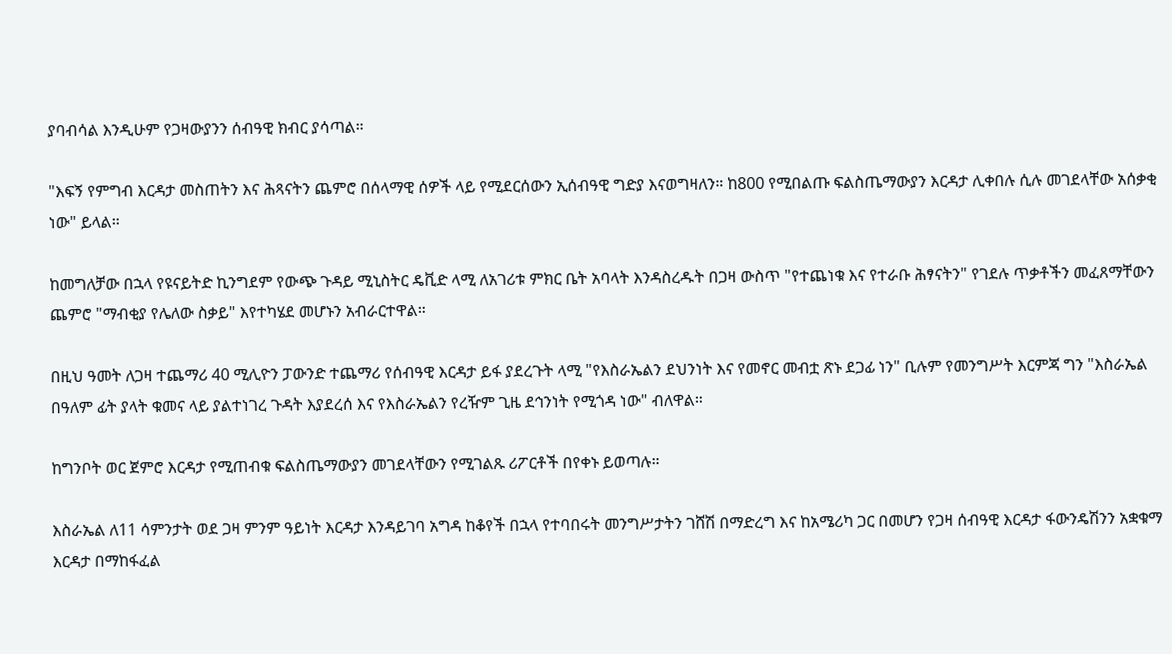ያባብሳል እንዲሁም የጋዛውያንን ሰብዓዊ ክብር ያሳጣል።

"እፍኝ የምግብ እርዳታ መስጠትን እና ሕጻናትን ጨምሮ በሰላማዊ ሰዎች ላይ የሚደርሰውን ኢሰብዓዊ ግድያ እናወግዛለን። ከ800 የሚበልጡ ፍልስጤማውያን እርዳታ ሊቀበሉ ሲሉ መገደላቸው አሰቃቂ ነው" ይላል።

ከመግለቻው በኋላ የዩናይትድ ኪንግደም የውጭ ጉዳይ ሚኒስትር ዴቪድ ላሚ ለአገሪቱ ምክር ቤት አባላት እንዳስረዱት በጋዛ ውስጥ "የተጨነቁ እና የተራቡ ሕፃናትን" የገደሉ ጥቃቶችን መፈጸማቸውን ጨምሮ "ማብቂያ የሌለው ስቃይ" እየተካሄደ መሆኑን አብራርተዋል።

በዚህ ዓመት ለጋዛ ተጨማሪ 40 ሚሊዮን ፓውንድ ተጨማሪ የሰብዓዊ እርዳታ ይፋ ያደረጉት ላሚ "የእስራኤልን ደህንነት እና የመኖር መብቷ ጽኑ ደጋፊ ነን" ቢሉም የመንግሥት እርምጃ ግን "እስራኤል በዓለም ፊት ያላት ቁመና ላይ ያልተነገረ ጉዳት እያደረሰ እና የእስራኤልን የረዥም ጊዜ ደኅንነት የሚጎዳ ነው" ብለዋል።

ከግንቦት ወር ጀምሮ እርዳታ የሚጠብቁ ፍልስጤማውያን መገደላቸውን የሚገልጹ ሪፖርቶች በየቀኑ ይወጣሉ።

እስራኤል ለ11 ሳምንታት ወደ ጋዛ ምንም ዓይነት እርዳታ እንዳይገባ አግዳ ከቆየች በኋላ የተባበሩት መንግሥታትን ገሸሽ በማድረግ እና ከአሜሪካ ጋር በመሆን የጋዛ ሰብዓዊ እርዳታ ፋውንዴሽንን አቋቁማ እርዳታ በማከፋፈል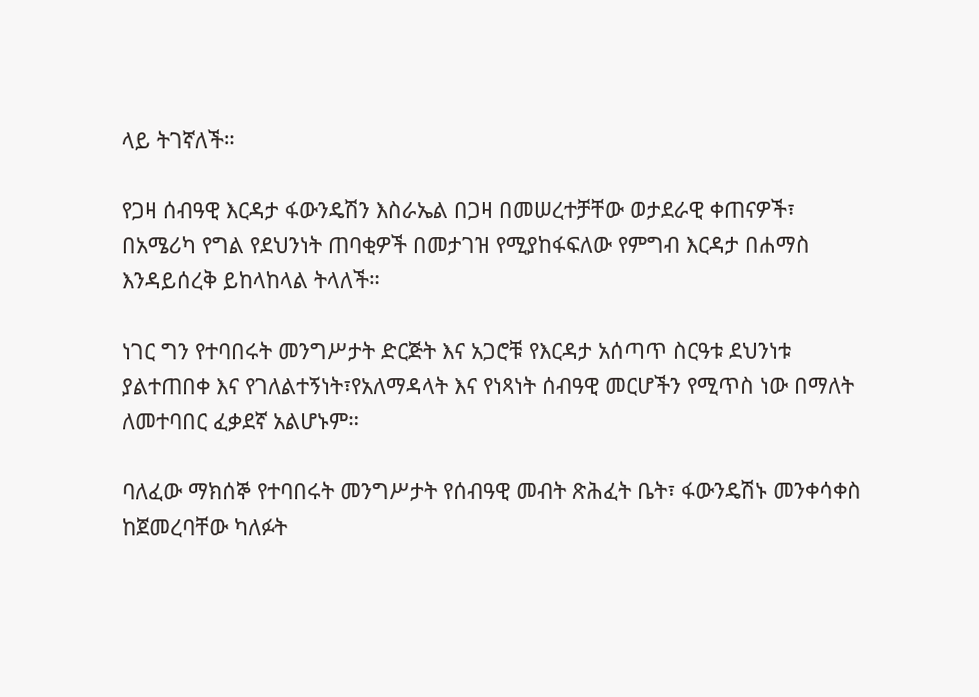ላይ ትገኛለች።

የጋዛ ሰብዓዊ እርዳታ ፋውንዴሽን እስራኤል በጋዛ በመሠረተቻቸው ወታደራዊ ቀጠናዎች፣ በአሜሪካ የግል የደህንነት ጠባቂዎች በመታገዝ የሚያከፋፍለው የምግብ እርዳታ በሐማስ እንዳይሰረቅ ይከላከላል ትላለች።

ነገር ግን የተባበሩት መንግሥታት ድርጅት እና አጋሮቹ የእርዳታ አሰጣጥ ስርዓቱ ደህንነቱ ያልተጠበቀ እና የገለልተኝነት፣የአለማዳላት እና የነጻነት ሰብዓዊ መርሆችን የሚጥስ ነው በማለት ለመተባበር ፈቃደኛ አልሆኑም።

ባለፈው ማክሰኞ የተባበሩት መንግሥታት የሰብዓዊ መብት ጽሕፈት ቤት፣ ፋውንዴሽኑ መንቀሳቀስ ከጀመረባቸው ካለፉት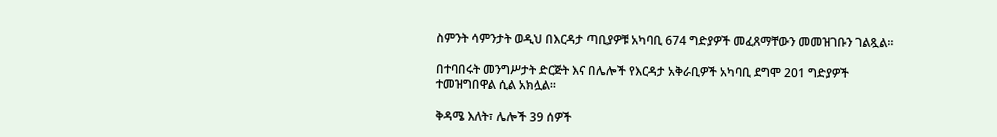ስምንት ሳምንታት ወዲህ በእርዳታ ጣቢያዎቹ አካባቢ 674 ግድያዎች መፈጸማቸውን መመዝገቡን ገልጿል።

በተባበሩት መንግሥታት ድርጅት እና በሌሎች የእርዳታ አቅራቢዎች አካባቢ ደግሞ 201 ግድያዎች ተመዝግበዋል ሲል አክሏል።

ቅዳሜ እለት፣ ሌሎች 39 ሰዎች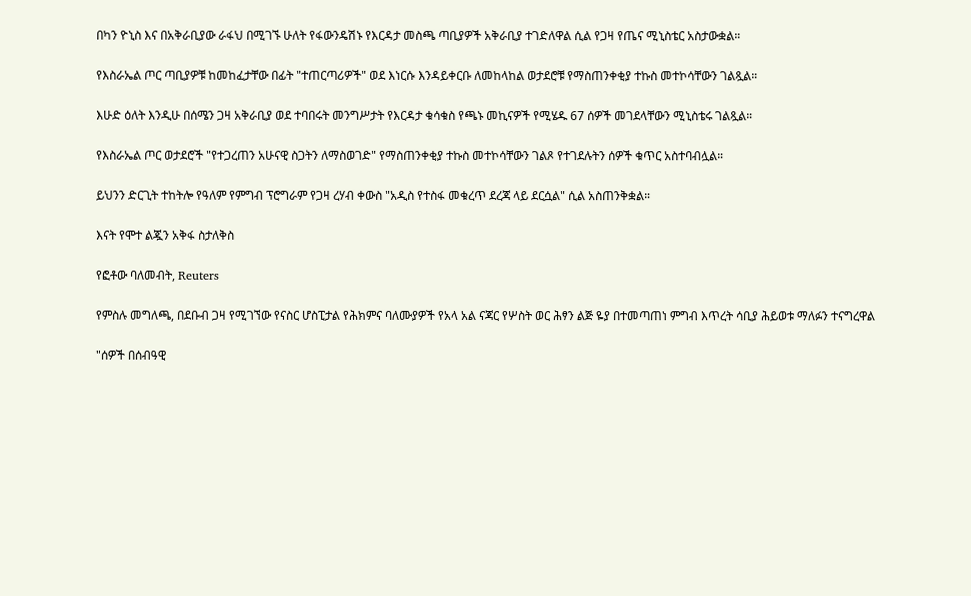በካን ዮኒስ እና በአቅራቢያው ራፋህ በሚገኙ ሁለት የፋውንዴሽኑ የእርዳታ መስጫ ጣቢያዎች አቅራቢያ ተገድለዋል ሲል የጋዛ የጤና ሚኒስቴር አስታውቋል።

የእስራኤል ጦር ጣቢያዎቹ ከመከፈታቸው በፊት "ተጠርጣሪዎች" ወደ እነርሱ እንዳይቀርቡ ለመከላከል ወታደሮቹ የማስጠንቀቂያ ተኩስ መተኮሳቸውን ገልጿል።

እሁድ ዕለት እንዲሁ በሰሜን ጋዛ አቅራቢያ ወደ ተባበሩት መንግሥታት የእርዳታ ቁሳቁስ የጫኑ መኪናዎች የሚሄዱ 67 ሰዎች መገደላቸውን ሚኒስቴሩ ገልጿል።

የእስራኤል ጦር ወታደሮች "የተጋረጠን አሁናዊ ስጋትን ለማስወገድ" የማስጠንቀቂያ ተኩስ መተኮሳቸውን ገልጾ የተገደሉትን ሰዎች ቁጥር አስተባብሏል።

ይህንን ድርጊት ተከትሎ የዓለም የምግብ ፕሮግራም የጋዛ ረሃብ ቀውስ "አዲስ የተስፋ መቁረጥ ደረጃ ላይ ደርሷል" ሲል አስጠንቅቋል።

እናት የሞተ ልጇን አቅፋ ስታለቅስ

የፎቶው ባለመብት, Reuters

የምስሉ መግለጫ, በደቡብ ጋዛ የሚገኘው የናስር ሆስፒታል የሕክምና ባለሙያዎች የአላ አል ናጃር የሦስት ወር ሕፃን ልጅ ዬያ በተመጣጠነ ምግብ እጥረት ሳቢያ ሕይወቱ ማለፉን ተናግረዋል

"ሰዎች በሰብዓዊ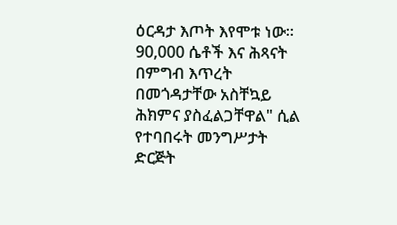ዕርዳታ እጦት እየሞቱ ነው። 90,000 ሴቶች እና ሕጻናት በምግብ እጥረት በመጎዳታቸው አስቸኳይ ሕክምና ያስፈልጋቸዋል" ሲል የተባበሩት መንግሥታት ድርጅት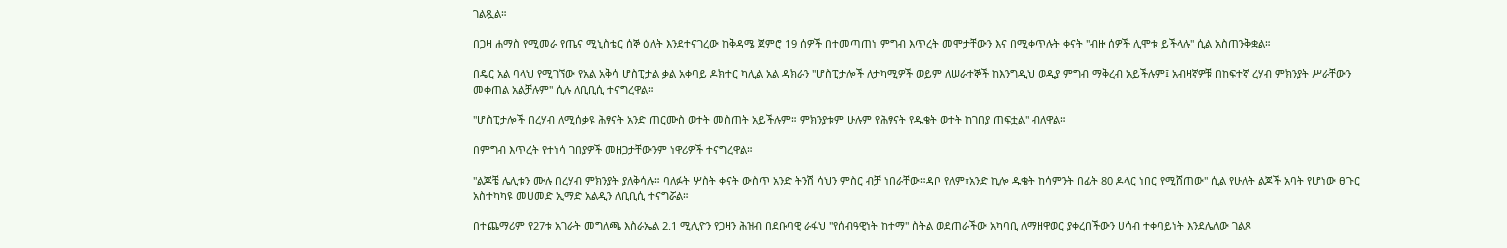ገልጿል።

በጋዛ ሐማስ የሚመራ የጤና ሚኒስቴር ሰኞ ዕለት እንደተናገረው ከቅዳሜ ጀምሮ 19 ሰዎች በተመጣጠነ ምግብ እጥረት መሞታቸውን እና በሚቀጥሉት ቀናት "ብዙ ሰዎች ሊሞቱ ይችላሉ" ሲል አስጠንቅቋል።

በዴር አል ባላህ የሚገኘው የአል አቅሳ ሆስፒታል ቃል አቀባይ ዶክተር ካሊል አል ዳክራን "ሆስፒታሎች ለታካሚዎች ወይም ለሠራተኞች ከእንግዲህ ወዲያ ምግብ ማቅረብ አይችሉም፤ አብዛኛዎቹ በከፍተኛ ረሃብ ምክንያት ሥራቸውን መቀጠል አልቻሉም" ሲሉ ለቢቢሲ ተናግረዋል።

"ሆስፒታሎች በረሃብ ለሚሰቃዩ ሕፃናት አንድ ጠርሙስ ወተት መስጠት አይችሉም። ምክንያቱም ሁሉም የሕፃናት የዱቄት ወተት ከገበያ ጠፍቷል" ብለዋል።

በምግብ እጥረት የተነሳ ገበያዎች መዘጋታቸውንም ነዋሪዎች ተናግረዋል።

"ልጆቼ ሌሊቱን ሙሉ በረሃብ ምክንያት ያለቅሳሉ። ባለፉት ሦስት ቀናት ውስጥ አንድ ትንሽ ሳህን ምስር ብቻ ነበራቸው።ዳቦ የለም፣አንድ ኪሎ ዱቄት ከሳምንት በፊት 80 ዶላር ነበር የሚሸጠው" ሲል የሁለት ልጆች አባት የሆነው ፀጉር አስተካካዩ መሀመድ ኢማድ አልዲን ለቢቢሲ ተናግሯል።

በተጨማሪም የ27ቱ አገራት መግለጫ እስራኤል 2.1 ሚሊዮን የጋዛን ሕዝብ በደቡባዊ ራፋህ "የሰብዓዊነት ከተማ" ስትል ወደጠራችው አካባቢ ለማዘዋወር ያቀረበችውን ሀሳብ ተቀባይነት እንደሌለው ገልጾ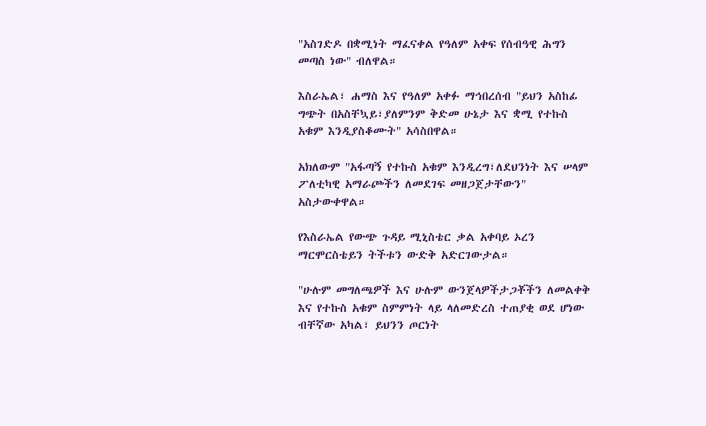"አስገድዶ በቋሚነት ማፈናቀል የዓለም አቀፍ የሰብዓዊ ሕግን መጣስ ነው" ብለዋል።

እስራኤል፣ ሐማስ እና የዓለም አቀፉ ማኅበረሰብ "ይህን አስከፊ ግጭት በአስቸኳይ፣ያለምንም ቅድመ ሁኔታ እና ቋሚ የተኩስ አቁም እንዲያስቆሙት" አሳስበዋል።

አክለውም "አፋጣኝ የተኩስ አቁም እንዲረግ፣ለደህንነት እና ሠላም ፖለቲካዊ አማራጮችን ለመደገፍ መዘጋጀታቸውን" አስታውቀዋል።

የእስራኤል የውጭ ጉዳይ ሚኒስቴር ቃል አቀባይ ኦረን ማርሞርስቴይን ትችቱን ውድቅ አድርገውታል።

"ሁሉም መግለጫዎች እና ሁሉም ውንጀላዎችታጋቾችን ለመልቀቅ እና የተኩስ አቁም ስምምነት ላይ ላለመድረስ ተጠያቂ ወደ ሆነው ብቸኛው አካል፣ ይህንን ጦርነት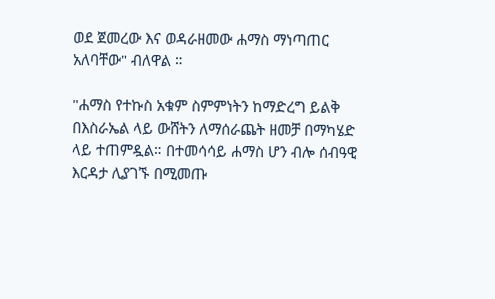ወደ ጀመረው እና ወዳራዘመው ሐማስ ማነጣጠር አለባቸው" ብለዋል ።

"ሐማስ የተኩስ አቁም ስምምነትን ከማድረግ ይልቅ በእስራኤል ላይ ውሸትን ለማሰራጨት ዘመቻ በማካሄድ ላይ ተጠምዷል። በተመሳሳይ ሐማስ ሆን ብሎ ሰብዓዊ እርዳታ ሊያገኙ በሚመጡ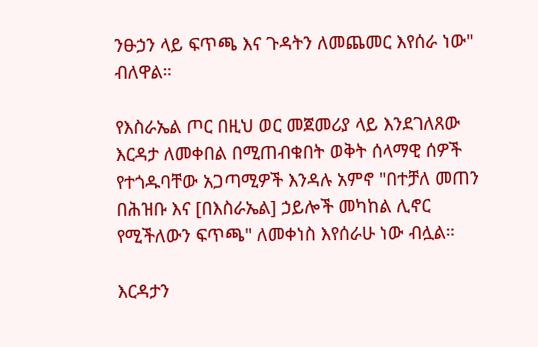ንፁኃን ላይ ፍጥጫ እና ጉዳትን ለመጨመር እየሰራ ነው" ብለዋል።

የእስራኤል ጦር በዚህ ወር መጀመሪያ ላይ እንደገለጸው እርዳታ ለመቀበል በሚጠብቁበት ወቅት ሰላማዊ ሰዎች የተጎዱባቸው አጋጣሚዎች እንዳሉ አምኖ "በተቻለ መጠን በሕዝቡ እና [በእስራኤል] ኃይሎች መካከል ሊኖር የሚችለውን ፍጥጫ" ለመቀነስ እየሰራሁ ነው ብሏል።

እርዳታን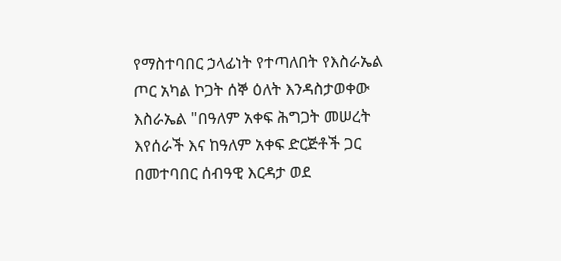የማስተባበር ኃላፊነት የተጣለበት የእስራኤል ጦር አካል ኮጋት ሰኞ ዕለት እንዳስታወቀው እስራኤል "በዓለም አቀፍ ሕግጋት መሠረት እየሰራች እና ከዓለም አቀፍ ድርጅቶች ጋር በመተባበር ሰብዓዊ እርዳታ ወደ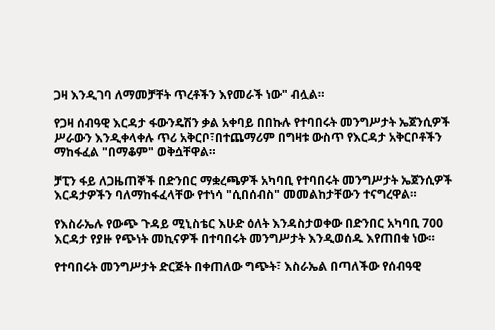ጋዛ እንዲገባ ለማመቻቸት ጥረቶችን እየመራች ነው" ብሏል።

የጋዛ ሰብዓዊ እርዳታ ፋውንዴሽን ቃል አቀባይ በበኩሉ የተባበሩት መንግሥታት ኤጀንሲዎች ሥራውን እንዲቀላቀሉ ጥሪ አቅርቦ፣በተጨማሪም በግዛቱ ውስጥ የእርዳታ አቅርቦቶችን ማከፋፈል "በማቆም" ወቅሷቸዋል።

ቻፒን ፋይ ለጋዜጠኞች በድንበር ማቋረጫዎች አካባቢ የተባበሩት መንግሥታት ኤጀንሲዎች እርዳታዎችን ባለማከፋፈላቸው የተነሳ "ሲበሰብስ" መመልከታቸውን ተናግረዋል።

የእስራኤሉ የውጭ ጉዳይ ሚኒስቴር እሁድ ዕለት እንዳስታወቀው በድንበር አካባቢ 700 እርዳታ የያዙ የጭነት መኪናዎች በተባበሩት መንግሥታት እንዲወሰዱ እየጠበቁ ነው።

የተባበሩት መንግሥታት ድርጅት በቀጠለው ግጭት፣ እስራኤል በጣለችው የሰብዓዊ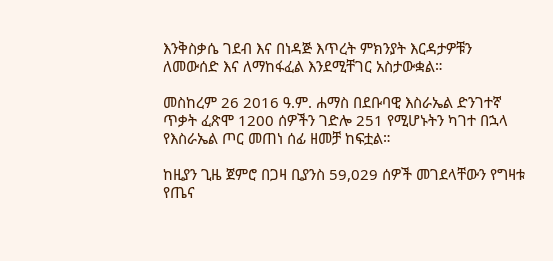እንቅስቃሴ ገደብ እና በነዳጅ እጥረት ምክንያት እርዳታዎቹን ለመውሰድ እና ለማከፋፈል እንደሚቸገር አስታውቋል።

መስከረም 26 2016 ዓ.ም. ሐማስ በደቡባዊ እስራኤል ድንገተኛ ጥቃት ፈጽሞ 1200 ሰዎችን ገድሎ 251 የሚሆኑትን ካገተ በኋላ የእስራኤል ጦር መጠነ ሰፊ ዘመቻ ከፍቷል።

ከዚያን ጊዜ ጀምሮ በጋዛ ቢያንስ 59,029 ሰዎች መገደላቸውን የግዛቱ የጤና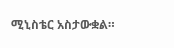ሚኒስቴር አስታውቋል።